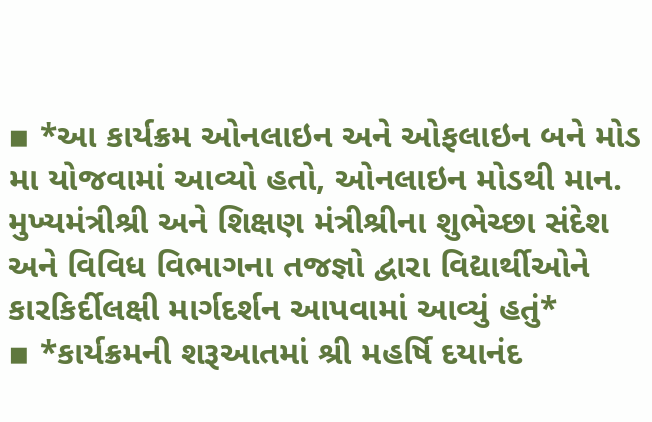▪ *આ કાર્યક્રમ ઓનલાઇન અને ઓફલાઇન બને મોડ મા યોજવામાં આવ્યો હતો, ઓનલાઇન મોડથી માન. મુખ્યમંત્રીશ્રી અને શિક્ષણ મંત્રીશ્રીના શુભેચ્છા સંદેશ અને વિવિધ વિભાગના તજજ્ઞો દ્વારા વિદ્યાર્થીઓને કારકિર્દીલક્ષી માર્ગદર્શન આપવામાં આવ્યું હતું*
▪ *કાર્યક્રમની શરૂઆતમાં શ્રી મહર્ષિ દયાનંદ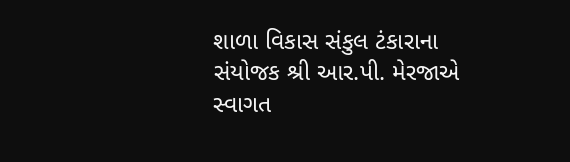શાળા વિકાસ સંકુલ ટંકારાના સંયોજક શ્રી આર.પી. મેરજાએ સ્વાગત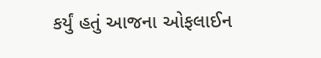કર્યું હતું આજના ઓફલાઈન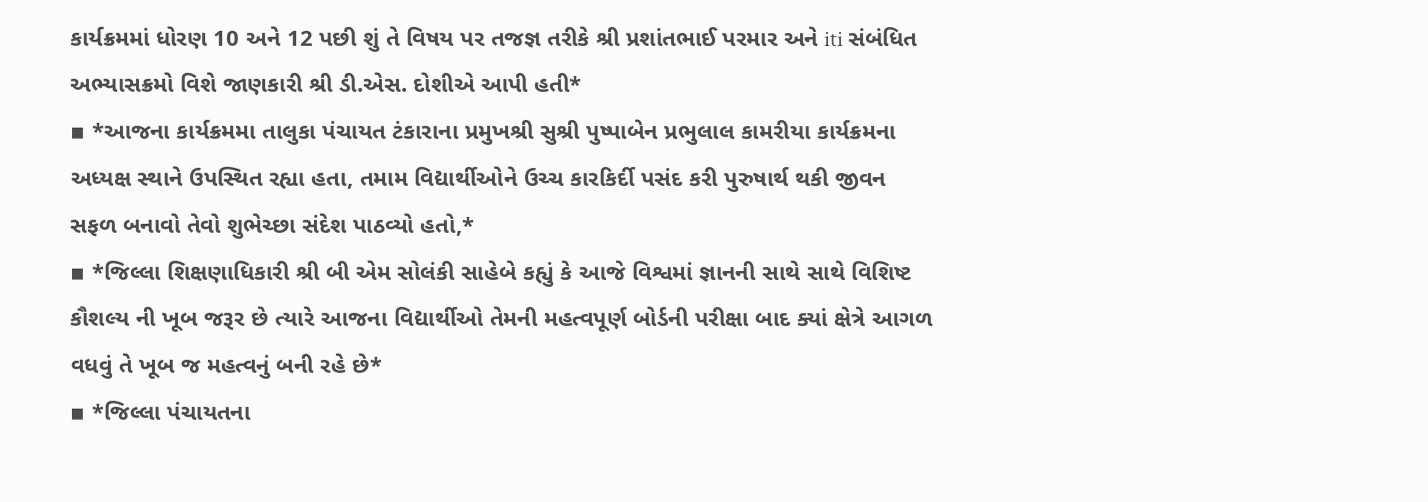કાર્યક્રમમાં ધોરણ 10 અને 12 પછી શું તે વિષય પર તજજ્ઞ તરીકે શ્રી પ્રશાંતભાઈ પરમાર અને iti સંબંધિત અભ્યાસક્રમો વિશે જાણકારી શ્રી ડી.એસ. દોશીએ આપી હતી*
▪ *આજના કાર્યક્રમમા તાલુકા પંચાયત ટંકારાના પ્રમુખશ્રી સુશ્રી પુષ્પાબેન પ્રભુલાલ કામરીયા કાર્યક્રમના અધ્યક્ષ સ્થાને ઉપસ્થિત રહ્યા હતા, તમામ વિદ્યાર્થીઓને ઉચ્ચ કારકિર્દી પસંદ કરી પુરુષાર્થ થકી જીવન સફળ બનાવો તેવો શુભેચ્છા સંદેશ પાઠવ્યો હતો,*
▪ *જિલ્લા શિક્ષણાધિકારી શ્રી બી એમ સોલંકી સાહેબે કહ્યું કે આજે વિશ્વમાં જ્ઞાનની સાથે સાથે વિશિષ્ટ કૌશલ્ય ની ખૂબ જરૂર છે ત્યારે આજના વિદ્યાર્થીઓ તેમની મહત્વપૂર્ણ બોર્ડની પરીક્ષા બાદ ક્યાં ક્ષેત્રે આગળ વધવું તે ખૂબ જ મહત્વનું બની રહે છે*
▪ *જિલ્લા પંચાયતના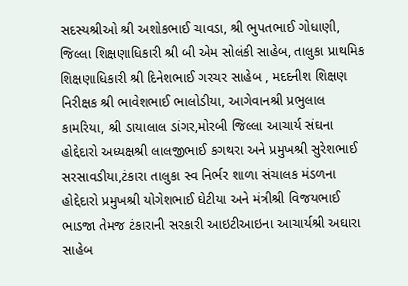સદસ્યશ્રીઓ શ્રી અશોકભાઈ ચાવડા, શ્રી ભુપતભાઈ ગોધાણી, જિલ્લા શિક્ષણાધિકારી શ્રી બી એમ સોલંકી સાહેબ, તાલુકા પ્રાથમિક શિક્ષણાધિકારી શ્રી દિનેશભાઈ ગરચર સાહેબ , મદદનીશ શિક્ષણ નિરીક્ષક શ્રી ભાવેશભાઈ ભાલોડીયા, આગેવાનશ્રી પ્રભુલાલ કામરિયા, શ્રી ડાયાલાલ ડાંગર,મોરબી જિલ્લા આચાર્ય સંઘના હોદ્દેદારો અધ્યક્ષશ્રી લાલજીભાઈ કગથરા અને પ્રમુખશ્રી સુરેશભાઈ સરસાવડીયા,ટંકારા તાલુકા સ્વ નિર્ભર શાળા સંચાલક મંડળના હોદ્દેદારો પ્રમુખશ્રી યોગેશભાઈ ઘેટીયા અને મંત્રીશ્રી વિજયભાઈ ભાડજા તેમજ ટંકારાની સરકારી આઇટીઆઇના આચાર્યશ્રી અઘારા સાહેબ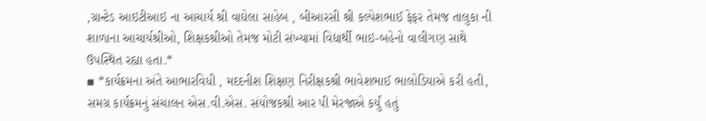,ગ્રાન્ટેડ આઇટીઆઇ ના આચાર્ય શ્રી વાઘેલા સાહેબ , બીઆરસી શ્રી કલ્પેશભાઈ ફેફર તેમજ તાલુકા ની શાળાના આચાર્યશ્રીઓ, શિક્ષકશ્રીઓ તેમજ મોટી સંખ્યામાં વિદ્યાર્થી ભાઇ-બહેનો વાલીગણ સાથે ઉપસ્થિત રહ્યા હતા.*
▪ *કાર્યક્રમના અંતે આભારવિધી , મદદનીશ શિક્ષણ નિરીક્ષકશ્રી ભાવેશભાઈ ભાલોડિયાએ કરી હતી, સમગ્ર કાર્યક્રમનું સંચાલન એસ.વી.એસ. સંયોજકશ્રી આર પી મેરજાએ કર્યું હતું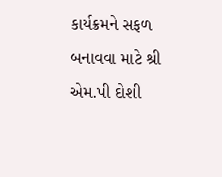કાર્યક્રમને સફળ બનાવવા માટે શ્રી એમ.પી દોશી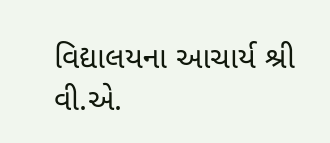વિદ્યાલયના આચાર્ય શ્રી વી.એ.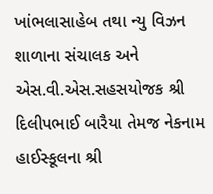ખાંભલાસાહેબ તથા ન્યુ વિઝન શાળાના સંચાલક અને એસ.વી.એસ.સહસયોજક શ્રી દિલીપભાઈ બારૈયા તેમજ નેકનામ હાઈસ્કૂલના શ્રી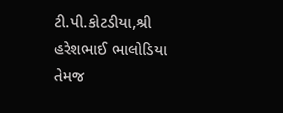ટી.પી.કોટડીયા,શ્રી હરેશભાઈ ભાલોડિયા તેમજ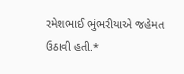રમેશભાઈ ભુંભરીયાએ જહેમત ઉઠાવી હતી.*